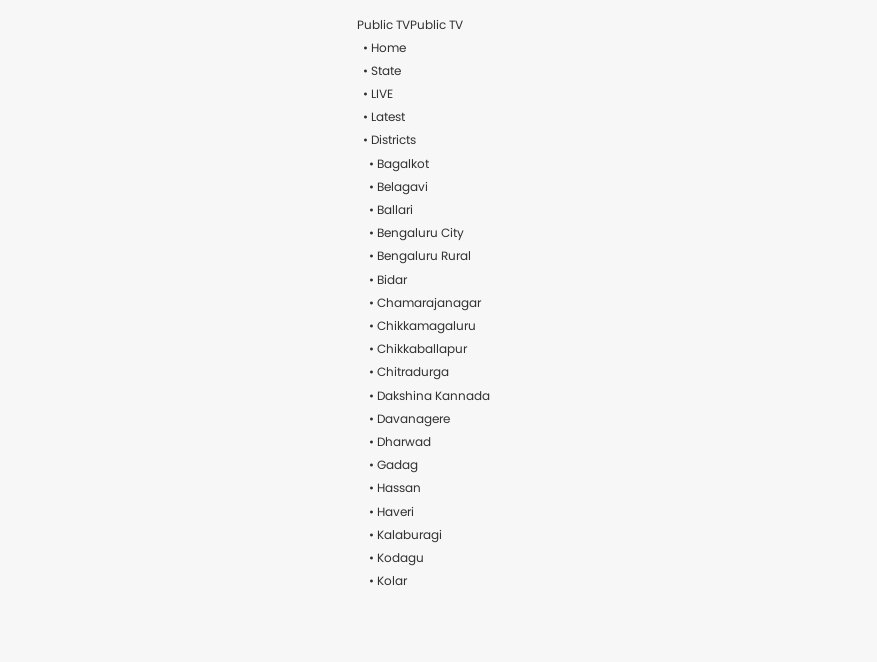Public TVPublic TV
  • Home
  • State
  • LIVE
  • Latest
  • Districts
    • Bagalkot
    • Belagavi
    • Ballari
    • Bengaluru City
    • Bengaluru Rural
    • Bidar
    • Chamarajanagar
    • Chikkamagaluru
    • Chikkaballapur
    • Chitradurga
    • Dakshina Kannada
    • Davanagere
    • Dharwad
    • Gadag
    • Hassan
    • Haveri
    • Kalaburagi
    • Kodagu
    • Kolar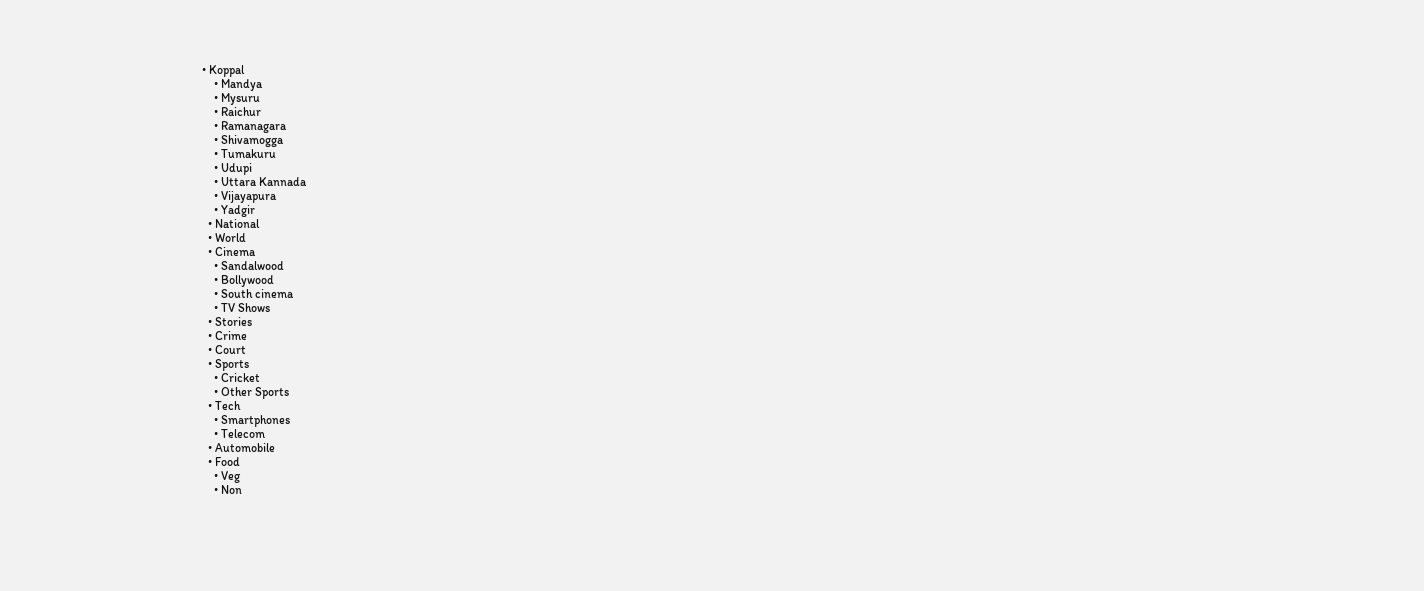• Koppal
    • Mandya
    • Mysuru
    • Raichur
    • Ramanagara
    • Shivamogga
    • Tumakuru
    • Udupi
    • Uttara Kannada
    • Vijayapura
    • Yadgir
  • National
  • World
  • Cinema
    • Sandalwood
    • Bollywood
    • South cinema
    • TV Shows
  • Stories
  • Crime
  • Court
  • Sports
    • Cricket
    • Other Sports
  • Tech
    • Smartphones
    • Telecom
  • Automobile
  • Food
    • Veg
    • Non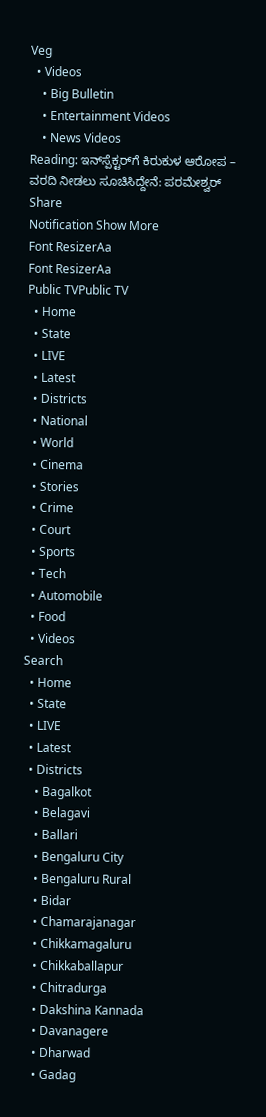Veg
  • Videos
    • Big Bulletin
    • Entertainment Videos
    • News Videos
Reading: ಇನ್‌ಸ್ಪೆಕ್ಟರ್‌ಗೆ ಕಿರುಕುಳ ಆರೋಪ – ವರದಿ ನೀಡಲು ಸೂಚಿಸಿದ್ದೇನೆ: ಪರಮೇಶ್ವರ್‌
Share
Notification Show More
Font ResizerAa
Font ResizerAa
Public TVPublic TV
  • Home
  • State
  • LIVE
  • Latest
  • Districts
  • National
  • World
  • Cinema
  • Stories
  • Crime
  • Court
  • Sports
  • Tech
  • Automobile
  • Food
  • Videos
Search
  • Home
  • State
  • LIVE
  • Latest
  • Districts
    • Bagalkot
    • Belagavi
    • Ballari
    • Bengaluru City
    • Bengaluru Rural
    • Bidar
    • Chamarajanagar
    • Chikkamagaluru
    • Chikkaballapur
    • Chitradurga
    • Dakshina Kannada
    • Davanagere
    • Dharwad
    • Gadag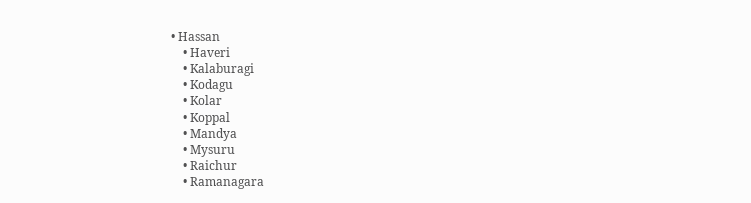• Hassan
    • Haveri
    • Kalaburagi
    • Kodagu
    • Kolar
    • Koppal
    • Mandya
    • Mysuru
    • Raichur
    • Ramanagara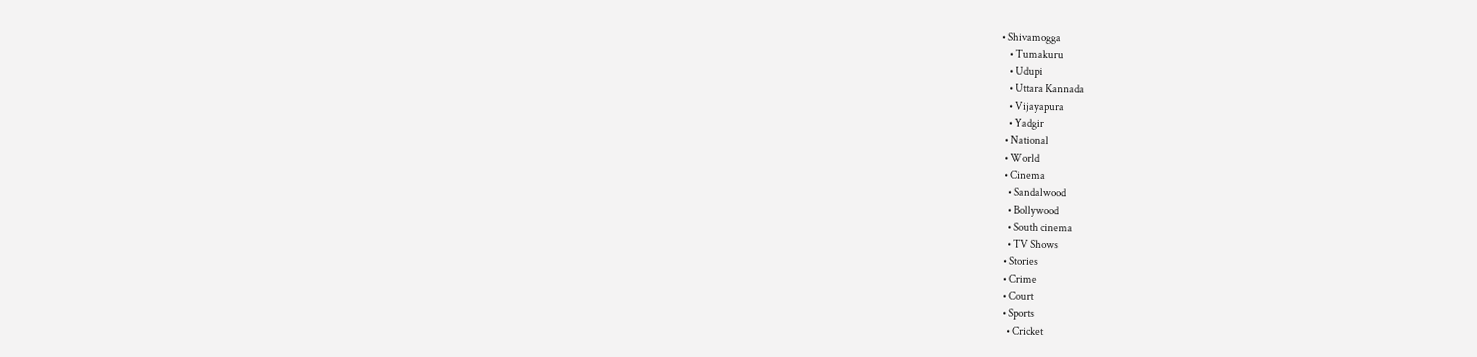• Shivamogga
    • Tumakuru
    • Udupi
    • Uttara Kannada
    • Vijayapura
    • Yadgir
  • National
  • World
  • Cinema
    • Sandalwood
    • Bollywood
    • South cinema
    • TV Shows
  • Stories
  • Crime
  • Court
  • Sports
    • Cricket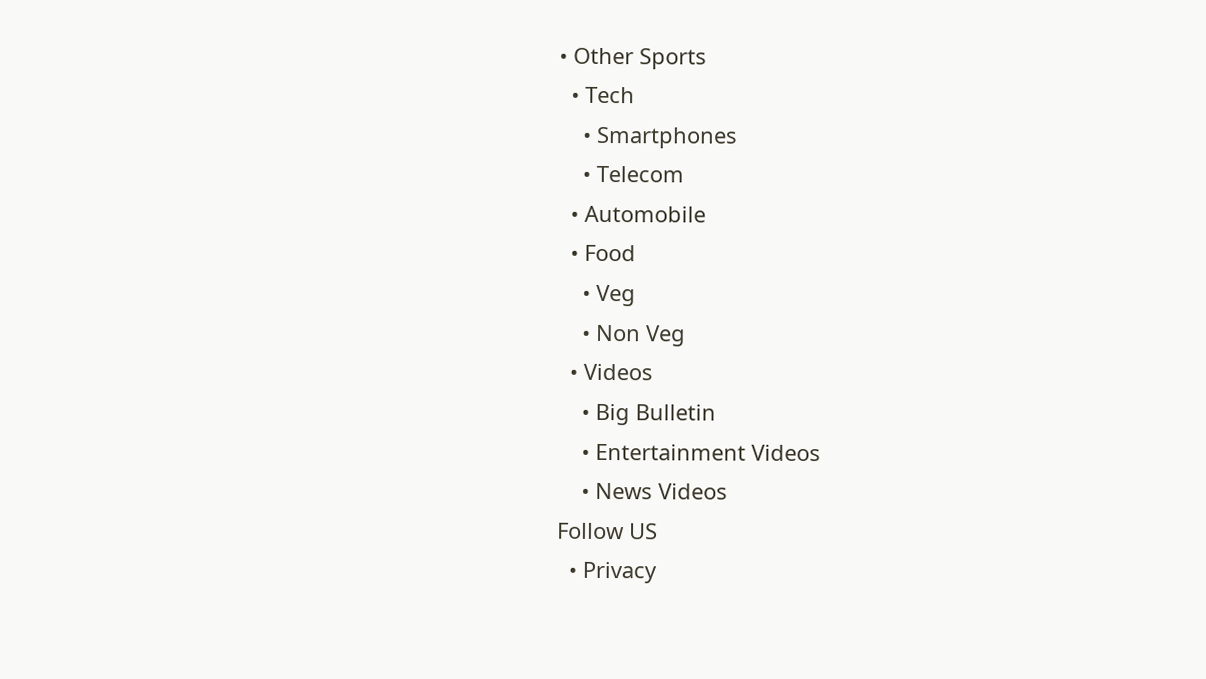• Other Sports
  • Tech
    • Smartphones
    • Telecom
  • Automobile
  • Food
    • Veg
    • Non Veg
  • Videos
    • Big Bulletin
    • Entertainment Videos
    • News Videos
Follow US
  • Privacy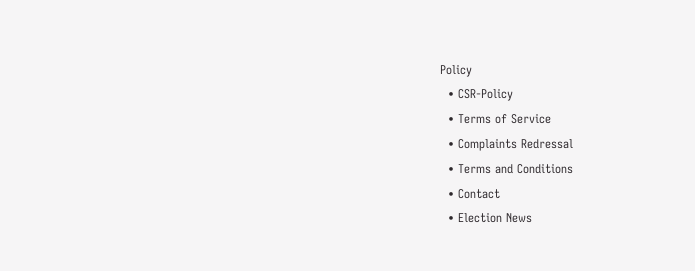Policy
  • CSR-Policy
  • Terms of Service
  • Complaints Redressal
  • Terms and Conditions
  • Contact
  • Election News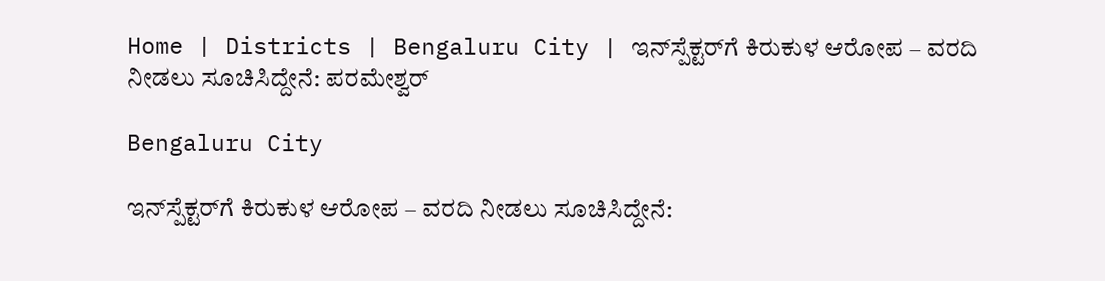Home | Districts | Bengaluru City | ಇನ್‌ಸ್ಪೆಕ್ಟರ್‌ಗೆ ಕಿರುಕುಳ ಆರೋಪ – ವರದಿ ನೀಡಲು ಸೂಚಿಸಿದ್ದೇನೆ: ಪರಮೇಶ್ವರ್‌

Bengaluru City

ಇನ್‌ಸ್ಪೆಕ್ಟರ್‌ಗೆ ಕಿರುಕುಳ ಆರೋಪ – ವರದಿ ನೀಡಲು ಸೂಚಿಸಿದ್ದೇನೆ: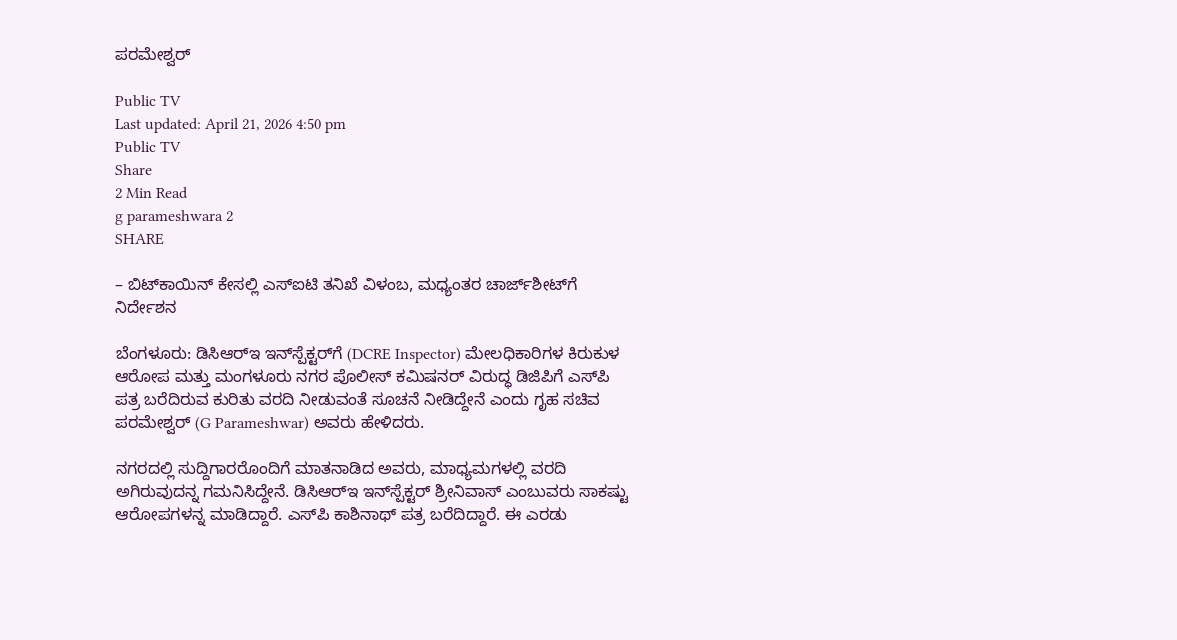ಪರಮೇಶ್ವರ್‌

Public TV
Last updated: April 21, 2026 4:50 pm
Public TV
Share
2 Min Read
g parameshwara 2
SHARE

– ಬಿಟ್‌ಕಾಯಿನ್ ಕೇಸಲ್ಲಿ ಎಸ್‌ಐಟಿ ತನಿಖೆ ವಿಳಂಬ, ಮಧ್ಯಂತರ ಚಾರ್ಜ್‌ಶೀಟ್‌‌ಗೆ ನಿರ್ದೇಶನ

ಬೆಂಗಳೂರು: ಡಿಸಿಆರ್‌ಇ ಇನ್‌ಸ್ಪೆಕ್ಟರ್‌ಗೆ (DCRE Inspector) ಮೇಲಧಿಕಾರಿಗಳ ಕಿರುಕುಳ ಆರೋಪ ಮತ್ತು ಮಂಗಳೂರು ನಗರ ಪೊಲೀಸ್ ಕಮಿಷನರ್ ವಿರುದ್ಧ ಡಿಜಿಪಿಗೆ ಎಸ್‌ಪಿ ಪತ್ರ ಬರೆದಿರುವ ಕುರಿತು ವರದಿ ನೀಡುವಂತೆ ಸೂಚನೆ ನೀಡಿದ್ದೇನೆ ಎಂದು ಗೃಹ ಸಚಿವ ಪರಮೇಶ್ವರ್‌ (G Parameshwar) ಅವರು ಹೇಳಿದರು.

ನಗರದಲ್ಲಿ ಸುದ್ದಿಗಾರರೊಂದಿಗೆ ಮಾತನಾಡಿದ ಅವರು, ಮಾಧ್ಯಮಗಳಲ್ಲಿ ವರದಿ ಅಗಿರುವುದನ್ನ ಗಮನಿಸಿದ್ದೇನೆ. ಡಿಸಿಆರ್‌ಇ ಇನ್‌ಸ್ಪೆಕ್ಟರ್ ಶ್ರೀನಿವಾಸ್ ಎಂಬುವರು ಸಾಕಷ್ಟು ಆರೋಪಗಳನ್ನ ಮಾಡಿದ್ದಾರೆ. ಎಸ್‌ಪಿ ಕಾಶಿನಾಥ್ ಪತ್ರ ಬರೆದಿದ್ದಾರೆ. ಈ ಎರಡು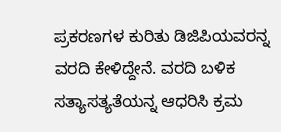ಪ್ರಕರಣಗಳ ಕುರಿತು ಡಿಜಿಪಿಯವರನ್ನ ವರದಿ ಕೇಳಿದ್ದೇನೆ. ವರದಿ ಬಳಿಕ ಸತ್ಯಾಸತ್ಯತೆಯನ್ನ ಆಧರಿಸಿ ಕ್ರಮ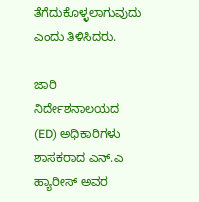ತೆಗೆದುಕೊಳ್ಳಲಾಗುವುದು ಎಂದು ತಿಳಿಸಿದರು.

ಜಾರಿ ನಿರ್ದೇಶನಾಲಯದ (ED) ಅಧಿಕಾರಿಗಳು ಶಾಸಕರಾದ ಎನ್.ಎ ಹ್ಯಾರೀಸ್ ಅವರ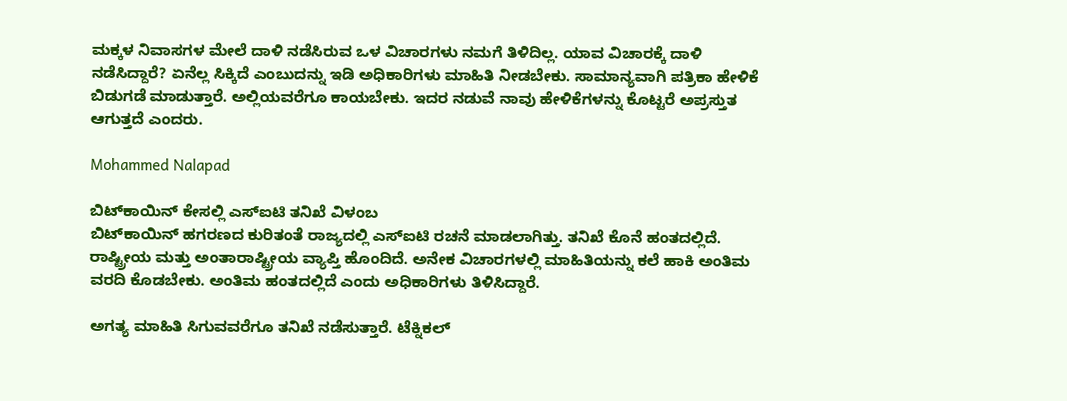ಮಕ್ಕಳ ನಿವಾಸಗಳ ಮೇಲೆ ದಾಳಿ ನಡೆಸಿರುವ ಒಳ ವಿಚಾರಗಳು ನಮಗೆ ತಿಳಿದಿಲ್ಲ. ಯಾವ ವಿಚಾರಕ್ಕೆ ದಾಳಿ ನಡೆಸಿದ್ದಾರೆ? ಏನೆಲ್ಲ ಸಿಕ್ಕಿದೆ‌ ಎಂಬುದನ್ನು ಇಡಿ ಅಧಿಕಾರಿಗಳು ಮಾಹಿತಿ ನೀಡಬೇಕು. ಸಾಮಾನ್ಯವಾಗಿ ಪತ್ರಿಕಾ ಹೇಳಿಕೆ ಬಿಡುಗಡೆ ಮಾಡುತ್ತಾರೆ. ಅಲ್ಲಿಯವರೆಗೂ ಕಾಯಬೇಕು. ಇದರ ನಡುವೆ ನಾವು ಹೇಳಿಕೆಗಳನ್ನು ಕೊಟ್ಟರೆ ಅಪ್ರಸ್ತುತ ಆಗುತ್ತದೆ ಎಂದರು.

Mohammed Nalapad

ಬಿಟ್‌ಕಾಯಿನ್ ಕೇಸಲ್ಲಿ ಎಸ್‌ಐಟಿ ತನಿಖೆ ವಿಳಂಬ
ಬಿಟ್‌ಕಾಯಿನ್ ಹಗರಣದ ಕುರಿತಂತೆ ರಾಜ್ಯದಲ್ಲಿ ಎಸ್‌ಐಟಿ ರಚನೆ ಮಾಡಲಾಗಿತ್ತು. ತನಿಖೆ ಕೊನೆ ಹಂತದಲ್ಲಿದೆ. ರಾಷ್ಟ್ರೀಯ ಮತ್ತು ಅಂತಾರಾಷ್ಟ್ರೀಯ ವ್ಯಾಪ್ತಿ ಹೊಂದಿದೆ. ಅನೇಕ ವಿಚಾರಗಳಲ್ಲಿ ಮಾಹಿತಿಯನ್ನು ಕಲೆ ಹಾಕಿ ಅಂತಿಮ ವರದಿ ಕೊಡಬೇಕು. ಅಂತಿಮ ಹಂತದಲ್ಲಿದೆ ಎಂದು ಅಧಿಕಾರಿಗಳು ತಿಳಿಸಿದ್ದಾರೆ.

ಅಗತ್ಯ ಮಾಹಿತಿ ಸಿಗುವವರೆಗೂ ತನಿಖೆ ನಡೆಸುತ್ತಾರೆ. ಟೆಕ್ನಿಕಲ್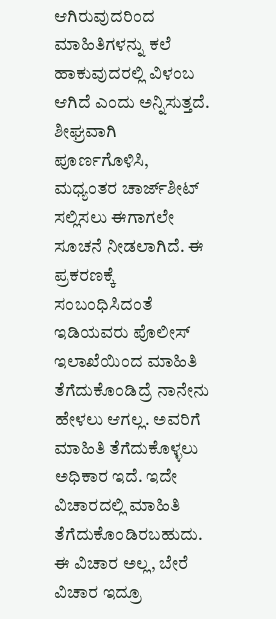ಆಗಿರುವುದರಿಂದ ಮಾಹಿತಿಗಳನ್ನು ಕಲೆ ಹಾಕುವುದರಲ್ಲಿ ವಿಳಂಬ ಆಗಿದೆ ಎಂದು ಅನ್ನಿಸುತ್ತದೆ. ಶೀಘ್ರವಾಗಿ ಪೂರ್ಣಗೊಳಿಸಿ, ಮಧ್ಯಂತರ ಚಾರ್ಜ್‌ಶೀಟ್ ಸಲ್ಲಿಸಲು ಈಗಾಗಲೇ ಸೂಚನೆ ನೀಡಲಾಗಿದೆ. ಈ ಪ್ರಕರಣಕ್ಕೆ ಸಂಬಂಧಿಸಿದಂತೆ ಇಡಿಯವರು ಪೊಲೀಸ್ ಇಲಾಖೆಯಿಂದ ಮಾಹಿತಿ ತೆಗೆದುಕೊಂಡಿದ್ರೆ ನಾನೇನು ಹೇಳಲು ಆಗಲ್ಲ. ಅವರಿಗೆ ಮಾಹಿತಿ ತೆಗೆದುಕೊಳ್ಳಲು ಅಧಿಕಾರ ಇದೆ. ಇದೇ ವಿಚಾರದಲ್ಲಿ ಮಾಹಿತಿ ತೆಗೆದುಕೊಂಡಿರಬಹುದು. ಈ ವಿಚಾರ ಅಲ್ಲ, ಬೇರೆ ವಿಚಾರ ಇದ್ರೂ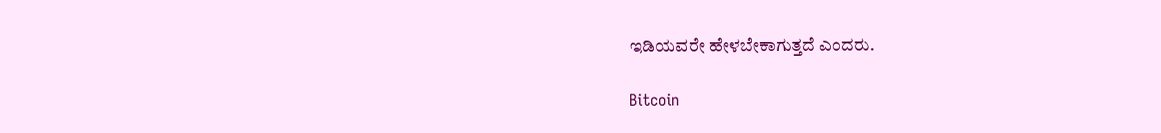ಇಡಿಯವರೇ ಹೇಳಬೇಕಾಗುತ್ತದೆ ಎಂದರು.

Bitcoin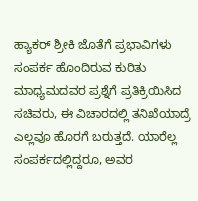ಹ್ಯಾಕರ್ ಶ್ರೀಕಿ‌ ಜೊತೆಗೆ ಪ್ರಭಾವಿಗಳು ಸಂಪರ್ಕ ಹೊಂದಿರುವ ಕುರಿತು ಮಾಧ್ಯಮದವರ ಪ್ರಶ್ನೆಗೆ ಪ್ರತಿಕ್ರಿಯಿಸಿದ ಸಚಿವರು, ಈ ವಿಚಾರದಲ್ಲಿ ತನಿಖೆಯಾದ್ರೆ ಎಲ್ಲವೂ ಹೊರಗೆ ಬರುತ್ತದೆ. ಯಾರೆಲ್ಲ ಸಂಪರ್ಕದಲ್ಲಿದ್ದರೂ, ಅವರ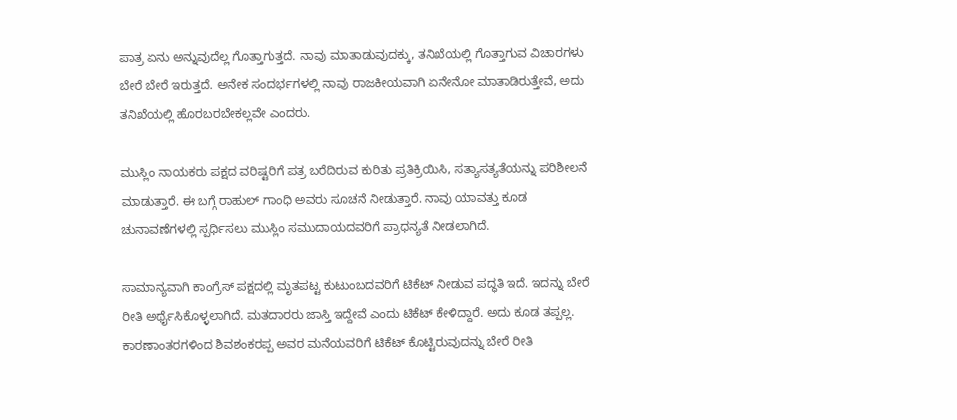ಪಾತ್ರ ಏನು ಅನ್ನುವುದೆಲ್ಲ‌ ಗೊತ್ತಾಗುತ್ತದೆ. ನಾವು ಮಾತಾಡುವುದಕ್ಕು, ತನಿಖೆಯಲ್ಲಿ ಗೊತ್ತಾಗುವ ವಿಚಾರಗಳು ಬೇರೆ ಬೇರೆ ಇರುತ್ತದೆ. ಅನೇಕ ಸಂದರ್ಭಗಳಲ್ಲಿ ನಾವು ರಾಜಕೀಯವಾಗಿ ಏನೇನೋ ಮಾತಾಡಿರುತ್ತೇವೆ, ಅದು ತನಿಖೆಯಲ್ಲಿ ಹೊರಬರಬೇಕಲ್ಲವೇ ಎಂದರು.

ಮುಸ್ಲಿಂ ನಾಯಕರು ಪಕ್ಷದ ವರಿಷ್ಟರಿಗೆ ಪತ್ರ ಬರೆದಿರುವ ಕುರಿತು ಪ್ರತಿಕ್ರಿಯಿಸಿ, ಸತ್ಯಾಸತ್ಯತೆಯನ್ನು ಪರಿಶೀಲನೆ ಮಾಡುತ್ತಾರೆ. ಈ ಬಗ್ಗೆ ರಾಹುಲ್ ಗಾಂಧಿ ಅವರು ಸೂಚನೆ ನೀಡುತ್ತಾರೆ. ನಾವು ಯಾವತ್ತು ಕೂಡ ಚುನಾವಣೆಗಳಲ್ಲಿ ಸ್ಪರ್ಧಿಸಲು ಮುಸ್ಲಿಂ ಸಮುದಾಯದವರಿಗೆ ಪ್ರಾಧನ್ಯತೆ ನೀಡಲಾಗಿದೆ.

ಸಾಮಾನ್ಯವಾಗಿ ಕಾಂಗ್ರೆಸ್ ಪಕ್ಷದಲ್ಲಿ ಮೃತಪಟ್ಟ ಕುಟುಂಬದವರಿಗೆ ಟಿಕೆಟ್ ನೀಡುವ ಪದ್ಧತಿ ಇದೆ‌. ಇದನ್ನು ಬೇರೆ ರೀತಿ ಅರ್ಥೈಸಿಕೊಳ್ಳಲಾಗಿದೆ. ಮತದಾರರು ಜಾಸ್ತಿ ಇದ್ದೇವೆ ಎಂದು ಟಿಕೆಟ್ ಕೇಳಿದ್ದಾರೆ. ಅದು ಕೂಡ ತಪ್ಪಲ್ಲ. ಕಾರಣಾಂತರಗಳಿಂದ ಶಿವಶಂಕರಪ್ಪ ಅವರ ಮನೆಯವರಿಗೆ ಟಿಕೆಟ್ ಕೊಟ್ಟಿರುವುದನ್ನು ಬೇರೆ ರೀತಿ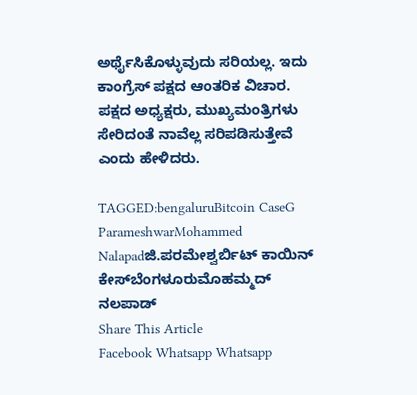ಅರ್ಥೈಸಿಕೊಳ್ಳುವುದು ಸರಿಯಲ್ಲ. ಇದು ಕಾಂಗ್ರೆಸ್ ಪಕ್ಷದ ಆಂತರಿಕ ವಿಚಾರ. ಪಕ್ಷದ‌ ಅಧ್ಯಕ್ಷರು, ಮುಖ್ಯಮಂತ್ರಿಗಳು ಸೇರಿದಂತೆ ನಾವೆಲ್ಲ ಸರಿಪಡಿಸುತ್ತೇವೆ ಎಂದು ಹೇಳಿದರು.

TAGGED:bengaluruBitcoin CaseG ParameshwarMohammed Nalapadಜಿ.ಪರಮೇಶ್ವರ್ಬಿಟ್‌ ಕಾಯಿನ್‌ ಕೇಸ್‌ಬೆಂಗಳೂರುಮೊಹಮ್ಮದ್ ನಲಪಾಡ್
Share This Article
Facebook Whatsapp Whatsapp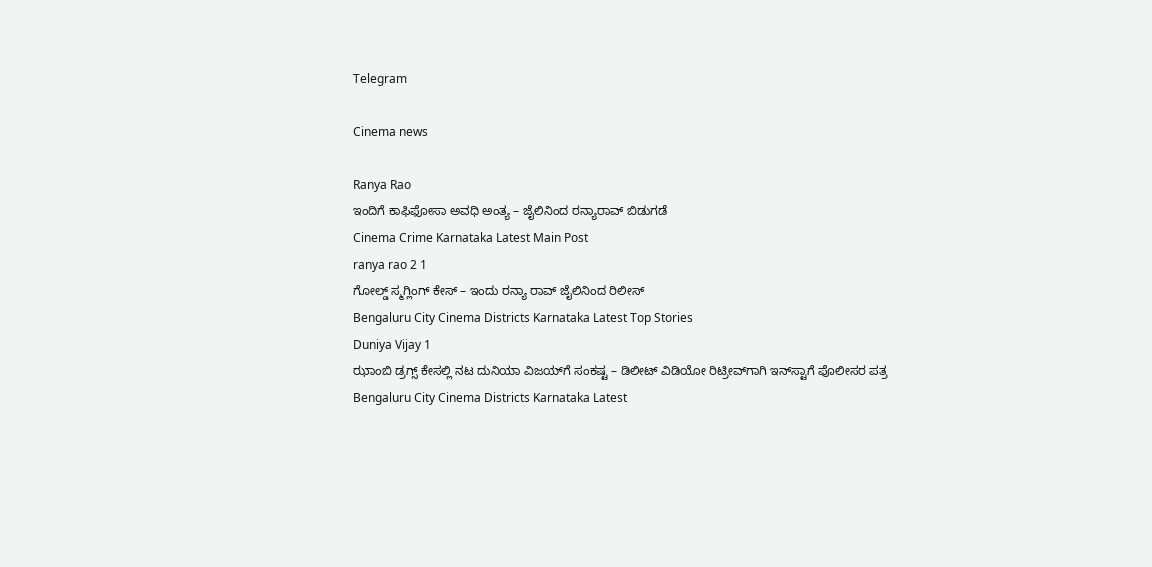Telegram

Cinema news

Ranya Rao
ಇಂದಿಗೆ ಕಾಫಿಫೋಸಾ ಅವಧಿ ಅಂತ್ಯ – ಜೈಲಿನಿಂದ ರನ್ಯಾರಾವ್‌ ಬಿಡುಗಡೆ
Cinema Crime Karnataka Latest Main Post
ranya rao 2 1
ಗೋಲ್ಡ್ ಸ್ಮಗ್ಲಿಂಗ್ ಕೇಸ್ – ಇಂದು ರನ್ಯಾ ರಾವ್ ಜೈಲಿನಿಂದ ರಿಲೀಸ್
Bengaluru City Cinema Districts Karnataka Latest Top Stories
Duniya Vijay 1
ಝಾಂಬಿ ಡ್ರಗ್ಸ್ ಕೇಸಲ್ಲಿ ನಟ ದುನಿಯಾ ವಿಜಯ್‌ಗೆ ಸಂಕಷ್ಟ – ಡಿಲೀಟ್ ವಿಡಿಯೋ ರಿಟ್ರೀವ್‌ಗಾಗಿ ಇನ್‌ಸ್ಟಾಗೆ ಪೊಲೀಸರ ಪತ್ರ
Bengaluru City Cinema Districts Karnataka Latest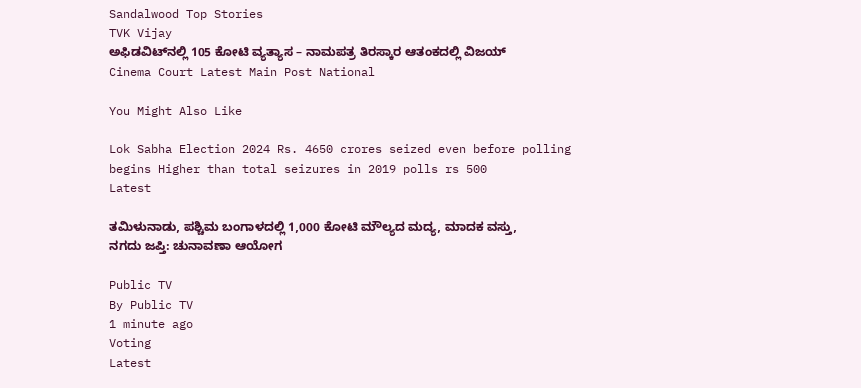Sandalwood Top Stories
TVK Vijay
ಅಫಿಡವಿಟ್‌ನಲ್ಲಿ 105 ಕೋಟಿ ವ್ಯತ್ಯಾಸ – ನಾಮಪತ್ರ ತಿರಸ್ಕಾರ ಆತಂಕದಲ್ಲಿ ವಿಜಯ್‌
Cinema Court Latest Main Post National

You Might Also Like

Lok Sabha Election 2024 Rs. 4650 crores seized even before polling begins Higher than total seizures in 2019 polls rs 500
Latest

ತಮಿಳುನಾಡು, ಪಶ್ಚಿಮ ಬಂಗಾಳದಲ್ಲಿ 1,000 ಕೋಟಿ ಮೌಲ್ಯದ ಮದ್ಯ, ಮಾದಕ ವಸ್ತು, ನಗದು ಜಪ್ತಿ: ಚುನಾವಣಾ ಆಯೋಗ

Public TV
By Public TV
1 minute ago
Voting
Latest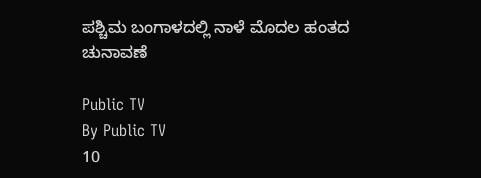ಪಶ್ಚಿಮ ಬಂಗಾಳದಲ್ಲಿ ನಾಳೆ ಮೊದಲ ಹಂತದ ಚುನಾವಣೆ

Public TV
By Public TV
10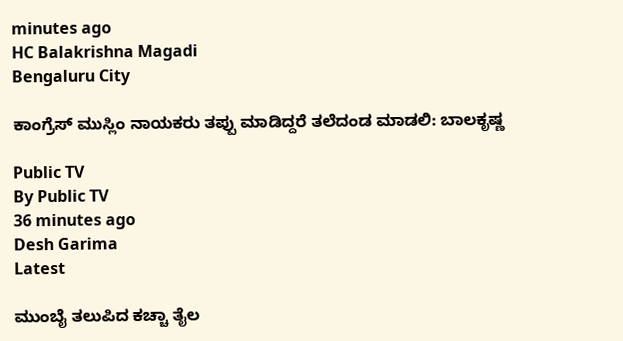minutes ago
HC Balakrishna Magadi
Bengaluru City

ಕಾಂಗ್ರೆಸ್ ಮುಸ್ಲಿಂ ನಾಯಕರು ತಪ್ಪು ಮಾಡಿದ್ದರೆ ತಲೆದಂಡ ಮಾಡಲಿ: ಬಾಲಕೃಷ್ಣ

Public TV
By Public TV
36 minutes ago
Desh Garima
Latest

ಮುಂಬೈ ತಲುಪಿದ ಕಚ್ಚಾ ತೈಲ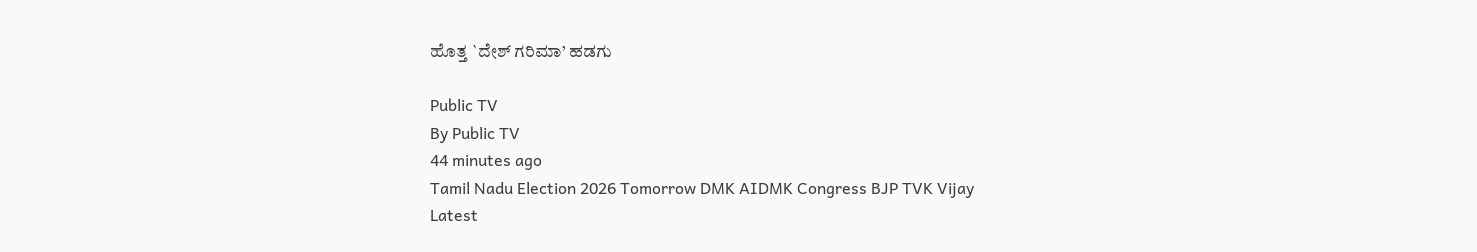ಹೊತ್ತ `ದೇಶ್ ಗರಿಮಾ’ ಹಡಗು

Public TV
By Public TV
44 minutes ago
Tamil Nadu Election 2026 Tomorrow DMK AIDMK Congress BJP TVK Vijay
Latest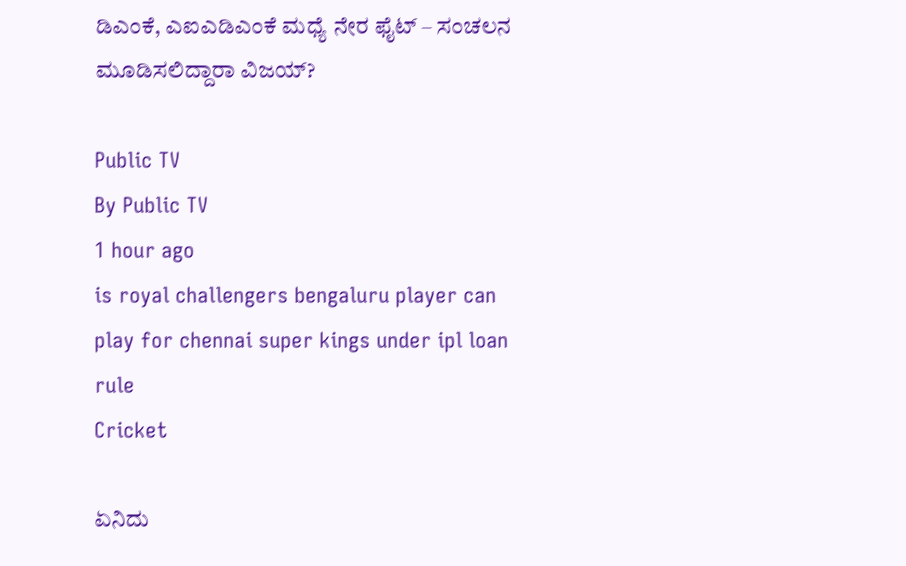ಡಿಎಂಕೆ, ಎಐಎಡಿಎಂಕೆ ಮಧ್ಯೆ ನೇರ ಫೈಟ್ – ಸಂಚಲನ ಮೂಡಿಸಲಿದ್ದಾರಾ ವಿಜಯ್?

Public TV
By Public TV
1 hour ago
is royal challengers bengaluru player can play for chennai super kings under ipl loan rule
Cricket

ಏನಿದು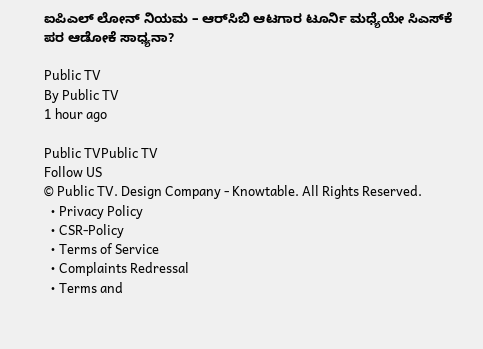ಐಪಿಎಲ್ ಲೋನ್ ನಿಯಮ – ಆರ್‌ಸಿಬಿ ಆಟಗಾರ ಟೂರ್ನಿ ಮಧ್ಯೆಯೇ ಸಿಎಸ್‌ಕೆ ಪರ ಆಡೋಕೆ ಸಾಧ್ಯನಾ?

Public TV
By Public TV
1 hour ago

Public TVPublic TV
Follow US
© Public TV. Design Company - Knowtable. All Rights Reserved.
  • Privacy Policy
  • CSR-Policy
  • Terms of Service
  • Complaints Redressal
  • Terms and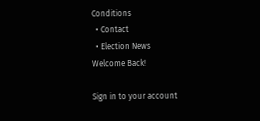Conditions
  • Contact
  • Election News
Welcome Back!

Sign in to your account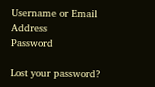Username or Email Address
Password

Lost your password?